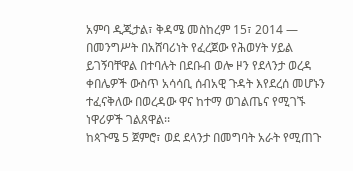አምባ ዲጂታል፣ ቅዳሜ መስከረም 15፣ 2014 ― በመንግሥት በአሸባሪነት የፈረጀው የሕወሃት ሃይል ይገኝባቸዋል በተባሉት በደቡብ ወሎ ዞን የደላንታ ወረዳ ቀበሌዎች ውስጥ አሳሳቢ ሰብአዊ ጉዳት እየደረሰ መሆኑን ተፈናቅለው በወረዳው ዋና ከተማ ወገልጤና የሚገኙ ነዋሪዎች ገልጸዋል፡፡
ከጳጉሜ 5 ጀምሮ፣ ወደ ደላንታ በመግባት አራት የሚጠጉ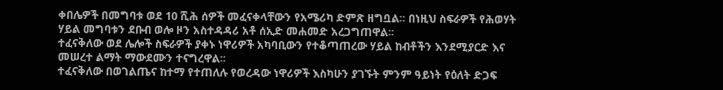ቀበሌዎች በመግባቱ ወደ 10 ሺሕ ሰዎች መፈናቀላቸውን የአሜሪካ ድምጽ ዘግቧል፡፡ በነዚህ ስፍራዎች የሕወሃት ሃይል መግባቱን ደቡብ ወሎ ዞን አስተዳዳሪ አቶ ሰኢድ መሐመድ አረጋግጠዋል፡፡
ተፈናቅለው ወደ ሌሎች ስፍራዎች ያቀኑ ነዋሪዎች አካባቢውን የተቆጣጠረው ሃይል ከብቶችን እንደሚያርድ እና መሠረተ ልማት ማውደሙን ተናግረዋል፡፡
ተፈናቅለው በወገልጤና ከተማ የተጠለሉ የወረዳው ነዋሪዎች እስካሁን ያገኙት ምንም ዓይነት የዕለት ድጋፍ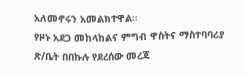አለመኖሩን አመልክተዋል።
የዞኑ አደጋ መከላከልና ምግብ ዋስትና ማስተባባሪያ ጽ/ቤት በበኩሉ የደረሰው መረጃ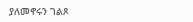ያለመኖሩን ገልጾ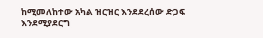ከሚመለከተው አካል ዝርዝር እንደደረሰው ድጋፍ እንደሚያደርግ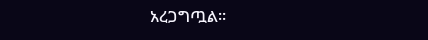አረጋግጧል፡፡